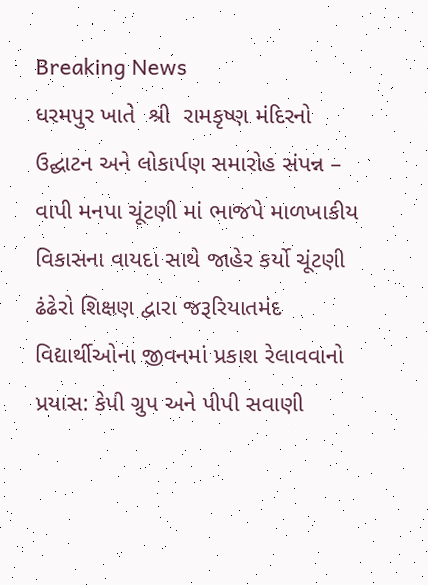Breaking News
ધરમપુર ખાતે  શ્રી  રામકૃષ્ણ મંદિરનો ઉદ્ઘાટન અને લોકાર્પણ સમારોહ સંપન્ન – વાપી મનપા ચૂંટણી માં ભાજપે માળખાકીય વિકાસના વાયદા સાથે જાહેર કર્યો ચૂંટણી ઢંઢેરો શિક્ષણ દ્વારા જરૂરિયાતમંદ વિદ્યાર્થીઓના જીવનમાં પ્રકાશ રેલાવવાનો પ્રયાસ: કેપી ગ્રુપ અને પીપી સવાણી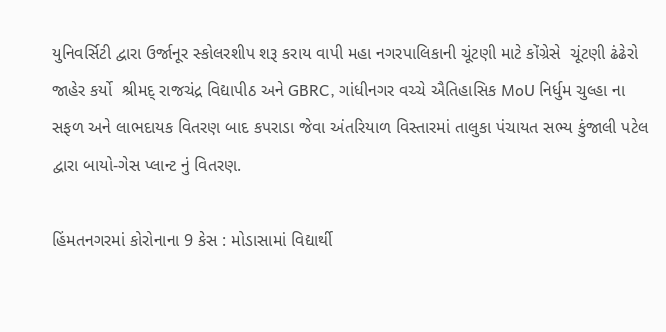યુનિવર્સિટી દ્વારા ઉર્જાનૂર સ્કોલરશીપ શરૂ કરાય વાપી મહા નગરપાલિકાની ચૂંટણી માટે કોંગ્રેસે  ચૂંટણી ઢંઢેરો જાહેર કર્યો  શ્રીમદ્ રાજચંદ્ર વિદ્યાપીઠ અને GBRC, ગાંધીનગર વચ્ચે ઐતિહાસિક MoU નિર્ધુમ ચુલ્હા ના સફળ અને લાભદાયક વિતરણ બાદ કપરાડા જેવા અંતરિયાળ વિસ્તારમાં તાલુકા પંચાયત સભ્ય કુંજાલી પટેલ દ્વારા બાયો-ગેસ પ્લાન્ટ નું વિતરણ.

હિંમતનગરમાં કોરોનાના 9 કેસ : મોડાસામાં વિદ્યાર્થી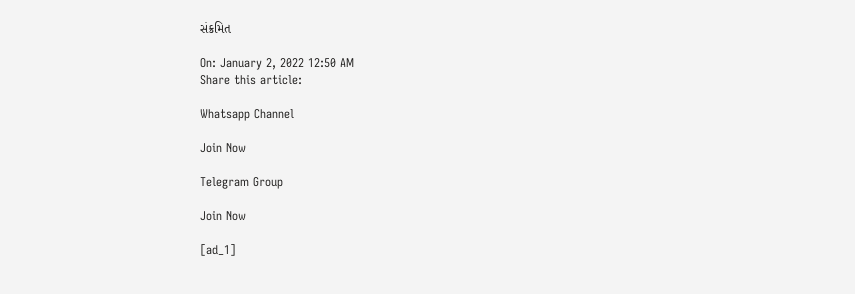સંક્રમિત

On: January 2, 2022 12:50 AM
Share this article:

Whatsapp Channel

Join Now

Telegram Group

Join Now

[ad_1]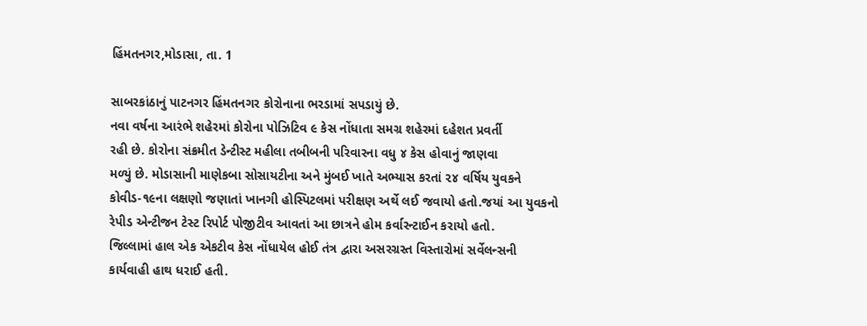હિંમતનગર,મોડાસા, તા. 1

સાબરકાંઠાનું પાટનગર હિંમતનગર કોરોનાના ભરડામાં સપડાયું છે.
નવા વર્ષના આરંભે શહેરમાં કોરોના પોઝિટિવ ૯ કેસ નોંધાતા સમગ્ર શહેરમાં દહેશત પ્રવર્તી
રહી છે. કોરોના સંક્રમીત ડેન્ટીસ્ટ મહીલા તબીબની પરિવારના વધુ ૪ કેસ હોવાનું જાણવા
મળ્યું છે. મોડાસાની માણેકબા સોસાયટીના અને મુંબઈ ખાતે અભ્યાસ કરતાં ૨૪ વર્ષિય યુવકને
કોવીડ-૧૯ના લક્ષણો જણાતાં ખાનગી હોસ્પિટલમાં પરીક્ષણ અર્થે લઈ જવાયો હતો.જયાં આ યુવકનો
રેપીડ એન્ટીજન ટેસ્ટ રિપોર્ટ પોજીટીવ આવતાં આ છાત્રને હોમ કર્વારન્ટાઈન કરાયો હતો.
જિલ્લામાં હાલ એક એકટીવ કેસ નોંધાયેલ હોઈ તંત્ર દ્વારા અસરગ્રસ્ત વિસ્તારોમાં સર્વેલન્સની
કાર્યવાહી હાથ ધરાઈ હતી.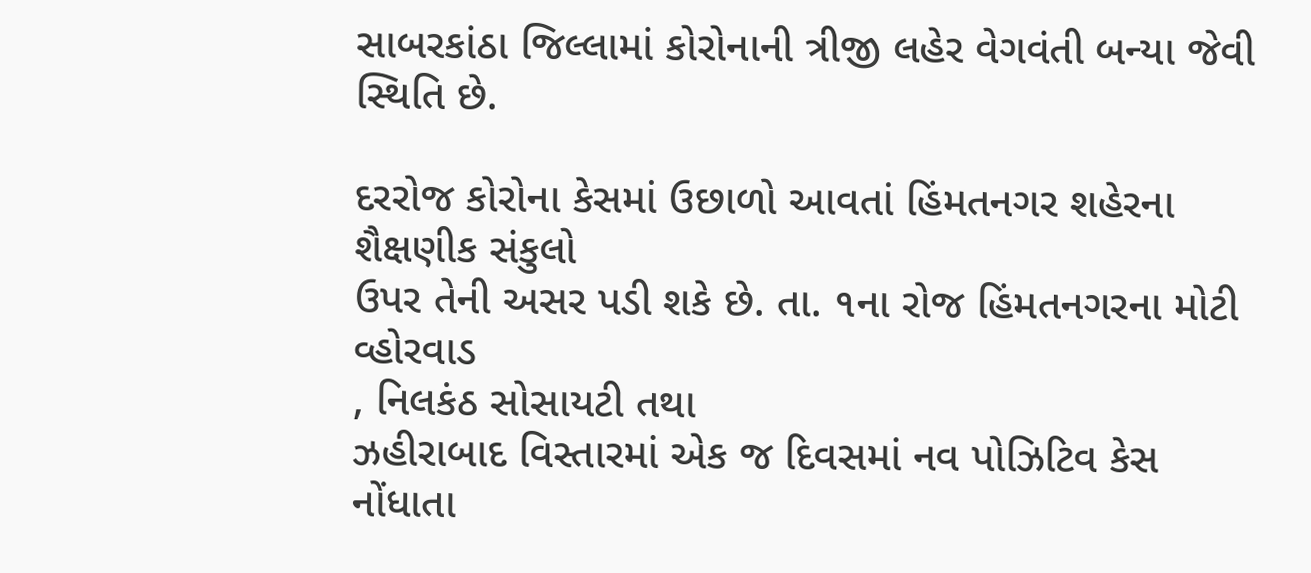સાબરકાંઠા જિલ્લામાં કોરોનાની ત્રીજી લહેર વેગવંતી બન્યા જેવી
સ્થિતિ છે.

દરરોજ કોરોના કેસમાં ઉછાળો આવતાં હિંમતનગર શહેરના શૈક્ષણીક સંકુલો
ઉપર તેની અસર પડી શકે છે. તા. ૧ના રોજ હિંમતનગરના મોટી વ્હોરવાડ
, નિલકંઠ સોસાયટી તથા
ઝહીરાબાદ વિસ્તારમાં એક જ દિવસમાં નવ પોઝિટિવ કેસ નોંધાતા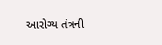આરોગ્ય તંત્રની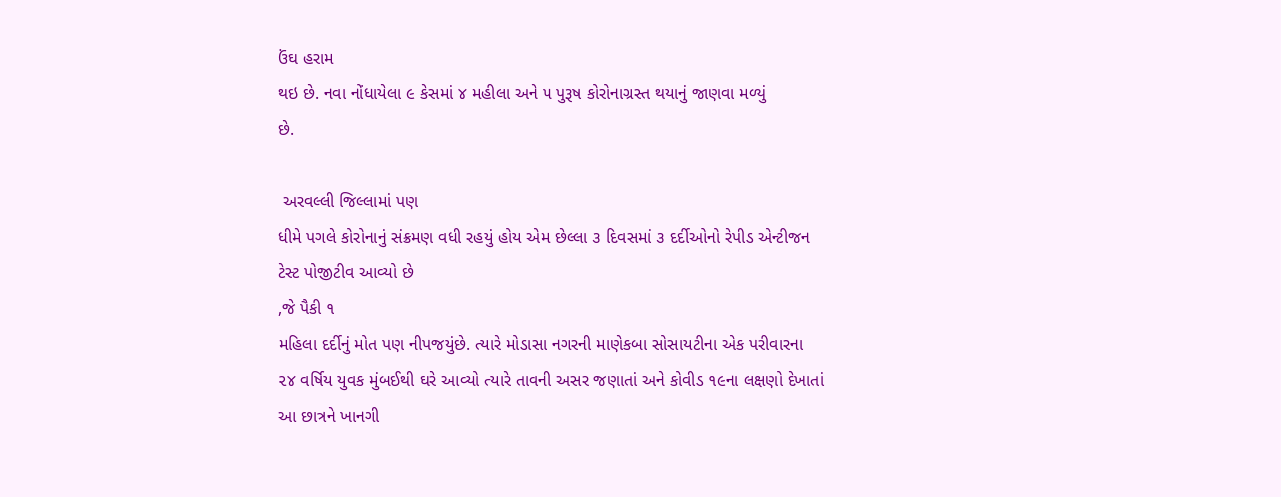ઉંઘ હરામ
થઇ છે. નવા નોંધાયેલા ૯ કેસમાં ૪ મહીલા અને ૫ પુરૂષ કોરોનાગ્રસ્ત થયાનું જાણવા મળ્યું
છે.

 અરવલ્લી જિલ્લામાં પણ
ધીમે પગલે કોરોનાનું સંક્રમણ વધી રહયું હોય એમ છેલ્લા ૩ દિવસમાં ૩ દર્દીઓનો રેપીડ એન્ટીજન
ટેસ્ટ પોજીટીવ આવ્યો છે
,જે પૈકી ૧
મહિલા દર્દીનું મોત પણ નીપજયુંછે. ત્યારે મોડાસા નગરની માણેકબા સોસાયટીના એક પરીવારના
૨૪ વર્ષિય યુવક મુંબઈથી ઘરે આવ્યો ત્યારે તાવની અસર જણાતાં અને કોવીડ ૧૯ના લક્ષણો દેખાતાં
આ છાત્રને ખાનગી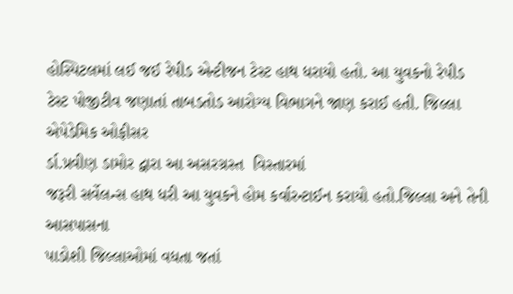હોસ્પિટલમાં લઈ જઈ રેપીડ એન્ટીજન ટેસ્ટ હાથ ધરાયો હતો. આ યુવકનો રેપીડ
ટેસ્ટ પોજીટીવ જણાતાં તાબડતોડ આરોગ્ય વિભાગને જાણ કરાઈ હતી. જિલ્લા એપેડેમિક ઓફીસર
ર્ડા.પ્રવીણ ડામોર દ્વારા આ અસરગ્રસ્ત  વિસ્તારમાં
જરૂરી સર્વેલન્સ હાથ ધરી આ યુવકને હોમ કર્વારન્ટાઈન કરાયો હતો.જિલ્લા અને તેની આસપાસના
પાડોશી જિલ્લાઓમાં વધતા જતાં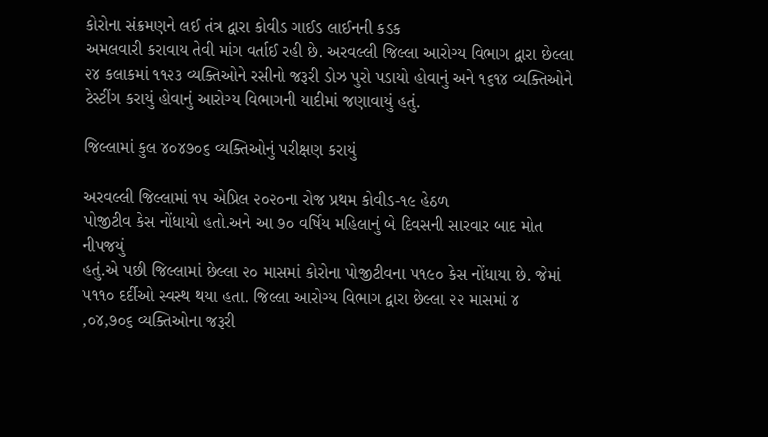કોરોના સંક્રમણને લઈ તંત્ર દ્વારા કોવીડ ગાઈડ લાઈનની કડક
અમલવારી કરાવાય તેવી માંગ વર્તાઈ રહી છે. અરવલ્લી જિલ્લા આરોગ્ય વિભાગ દ્વારા છેલ્લા
૨૪ કલાકમાં ૧૧૨૩ વ્યક્તિઓને રસીનો જરૂરી ડોઝ પુરો પડાયો હોવાનું અને ૧૬૧૪ વ્યક્તિઓને
ટેસ્ટીંગ કરાયું હોવાનું આરોગ્ય વિભાગની યાદીમાં જણાવાયું હતું.

જિલ્લામાં કુલ ૪૦૪૭૦૬ વ્યક્તિઓનું પરીક્ષણ કરાયું

અરવલ્લી જિલ્લામાં ૧૫ એપ્રિલ ૨૦૨૦ના રોજ પ્રથમ કોવીડ-૧૯ હેઠળ
પોજીટીવ કેસ નોંધાયો હતો.અને આ ૭૦ વર્ષિય મહિલાનું બે દિવસની સારવાર બાદ મોત નીપજયું
હતું.એ પછી જિલ્લામાં છેલ્લા ૨૦ માસમાં કોરોના પોજીટીવના ૫૧૯૦ કેસ નોંધાયા છે. જેમાં
૫૧૧૦ દર્દીઓ સ્વસ્થ થયા હતા. જિલ્લા આરોગ્ય વિભાગ દ્વારા છેલ્લા ૨૨ માસમાં ૪
,૦૪,૭૦૬ વ્યક્તિઓના જરૂરી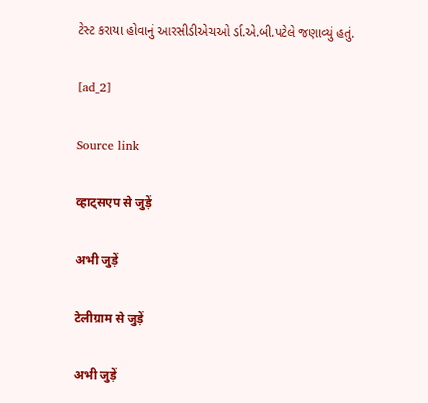ટેસ્ટ કરાયા હોવાનું આરસીડીએચઓ ર્ડા.એ.બી.પટેલે જણાવ્યું હતું.

[ad_2]

Source link

व्हाट्सएप से जुड़ें

अभी जुड़ें

टेलीग्राम से जुड़ें

अभी जुड़ें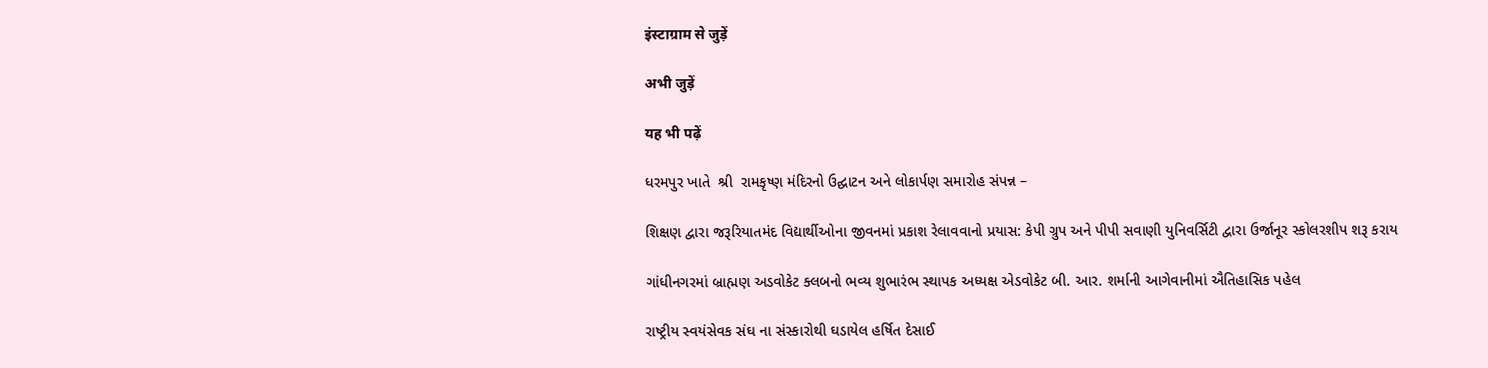इंस्टाग्राम से जुड़ें

अभी जुड़ें

यह भी पढ़ें

ધરમપુર ખાતે  શ્રી  રામકૃષ્ણ મંદિરનો ઉદ્ઘાટન અને લોકાર્પણ સમારોહ સંપન્ન –

શિક્ષણ દ્વારા જરૂરિયાતમંદ વિદ્યાર્થીઓના જીવનમાં પ્રકાશ રેલાવવાનો પ્રયાસ: કેપી ગ્રુપ અને પીપી સવાણી યુનિવર્સિટી દ્વારા ઉર્જાનૂર સ્કોલરશીપ શરૂ કરાય

ગાંધીનગરમાં બ્રાહ્મણ અડવોકેટ ક્લબનો ભવ્ય શુભારંભ સ્થાપક અધ્યક્ષ એડવોકેટ બી. આર. શર્માની આગેવાનીમાં ઐતિહાસિક પહેલ

રાષ્ટ્રીય સ્વયંસેવક સંઘ ના સંસ્કારોથી ઘડાયેલ હર્ષિત દેસાઈ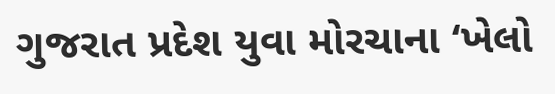ગુજરાત પ્રદેશ યુવા મોરચાના ‘ખેલો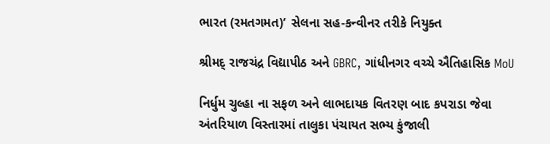ભારત (રમતગમત)’ સેલના સહ-કન્વીનર તરીકે નિયુક્ત

શ્રીમદ્ રાજચંદ્ર વિદ્યાપીઠ અને GBRC, ગાંધીનગર વચ્ચે ઐતિહાસિક MoU

નિર્ધુમ ચુલ્હા ના સફળ અને લાભદાયક વિતરણ બાદ કપરાડા જેવા અંતરિયાળ વિસ્તારમાં તાલુકા પંચાયત સભ્ય કુંજાલી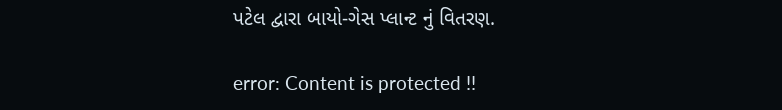પટેલ દ્વારા બાયો-ગેસ પ્લાન્ટ નું વિતરણ.

error: Content is protected !!